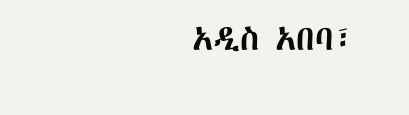አዲስ አበባ፣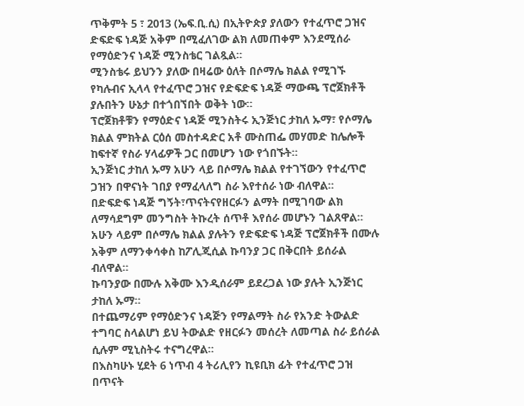ጥቅምት 5 ፣ 2013 (ኤፍ.ቢ.ሲ) በኢትዮጵያ ያለውን የተፈጥሮ ጋዝና ድፍድፍ ነዳጅ አቅም በሚፈለገው ልክ ለመጠቀም እንደሚሰራ የማዕድንና ነዳጅ ሚንስቴር ገልጿል።
ሚንስቴሩ ይህንን ያለው በዛሬው ዕለት በሶማሌ ክልል የሚገኙ የካሉብና ኢላላ የተፈጥሮ ጋዝና የድፍድፍ ነዳጅ ማውጫ ፕሮጀክቶች ያሉበትን ሁኔታ በተጎበኘበት ወቅት ነው።
ፕሮጀክቶቹን የማዕድና ነዳጅ ሚንስትሩ ኢንጅነር ታከለ ኡማ፣ የሶማሌ ክልል ምክትል ርዕሰ መስተዳድር አቶ ሙስጠፌ መሃመድ ከሌሎች ከፍተኛ የስራ ሃላፊዎች ጋር በመሆን ነው የጎበኙት።
ኢንጅነር ታከለ ኡማ አሁን ላይ በሶማሌ ክልል የተገኘውን የተፈጥሮ ጋዝን በዋናነት ገበያ የማፈላለግ ስራ እየተሰራ ነው ብለዋል።
በድፍድፍ ነዳጅ ግኝት፣ጥናትናየዘርፉን ልማት በሚገባው ልክ ለማሳደግም መንግስት ትኩረት ሰጥቶ እየሰራ መሆኑን ገልጸዋል።
አሁን ላይም በሶማሌ ክልል ያሉትን የድፍድፍ ነዳጅ ፕሮጀክቶች በሙሉ አቅም ለማንቀሳቀስ ከፖሊጂሲል ኩባንያ ጋር በቅርበት ይሰራል ብለዋል።
ኩባንያው በሙሉ አቅሙ እንዲሰራም ይደረጋል ነው ያሉት ኢንጅነር ታከለ ኡማ።
በተጨማሪም የማዕድንና ነዳጅን የማልማት ስራ የአንድ ትውልድ ተግባር ስላልሆነ ይህ ትውልድ የዘርፉን መሰረት ለመጣል ስራ ይሰራል ሲሉም ሚኒስትሩ ተናግረዋል።
በእስካሁኑ ሂደት 6 ነጥብ 4 ትሪሊየን ኪዩቢክ ፊት የተፈጥሮ ጋዝ በጥናት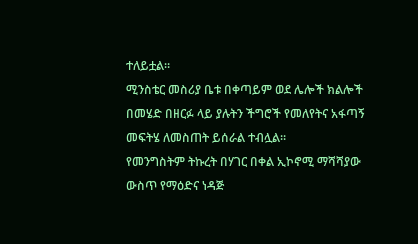ተለይቷል።
ሚንስቴር መስሪያ ቤቱ በቀጣይም ወደ ሌሎች ክልሎች በመሄድ በዘርፉ ላይ ያሉትን ችግሮች የመለየትና አፋጣኝ መፍትሄ ለመስጠት ይሰራል ተብሏል።
የመንግስትም ትኩረት በሃገር በቀል ኢኮኖሚ ማሻሻያው ውስጥ የማዕድና ነዳጅ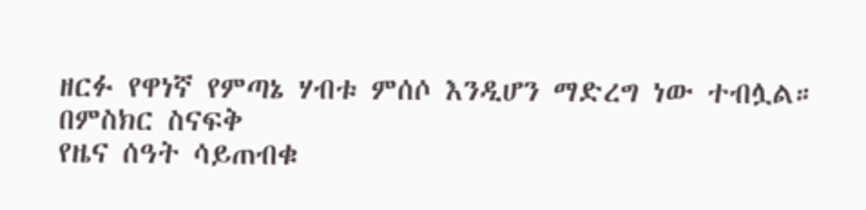ዘርፉ የዋነኛ የምጣኔ ሃብቱ ምሰሶ እንዲሆን ማድረግ ነው ተብሏል።
በምስክር ስናፍቅ
የዜና ሰዓት ሳይጠብቁ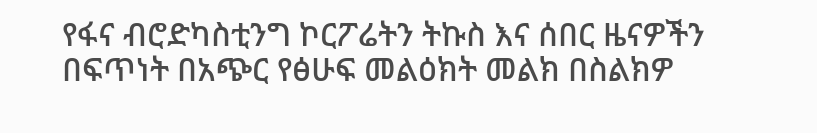የፋና ብሮድካስቲንግ ኮርፖሬትን ትኩስ እና ሰበር ዜናዎችን በፍጥነት በአጭር የፅሁፍ መልዕክት መልክ በስልክዎ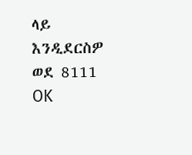ላይ እንዲደርስዎ ወደ 8111 OK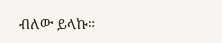ብለው ይላኩ።